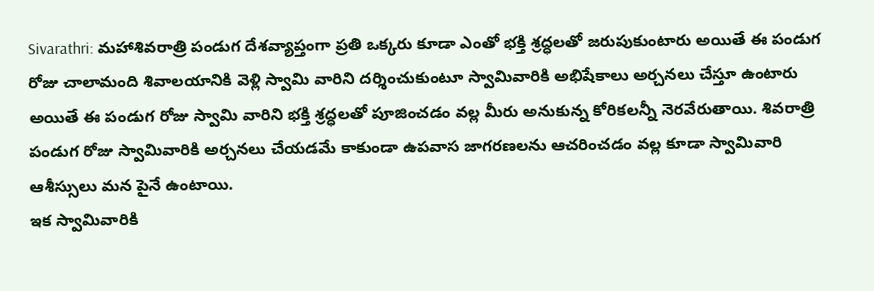Sivarathri: మహాశివరాత్రి పండుగ దేశవ్యాప్తంగా ప్రతి ఒక్కరు కూడా ఎంతో భక్తి శ్రద్ధలతో జరుపుకుంటారు అయితే ఈ పండుగ రోజు చాలామంది శివాలయానికి వెళ్లి స్వామి వారిని దర్శించుకుంటూ స్వామివారికి అభిషేకాలు అర్చనలు చేస్తూ ఉంటారు అయితే ఈ పండుగ రోజు స్వామి వారిని భక్తి శ్రద్ధలతో పూజించడం వల్ల మీరు అనుకున్న కోరికలన్నీ నెరవేరుతాయి. శివరాత్రి పండుగ రోజు స్వామివారికి అర్చనలు చేయడమే కాకుండా ఉపవాస జాగరణలను ఆచరించడం వల్ల కూడా స్వామివారి ఆశీస్సులు మన పైనే ఉంటాయి.
ఇక స్వామివారికి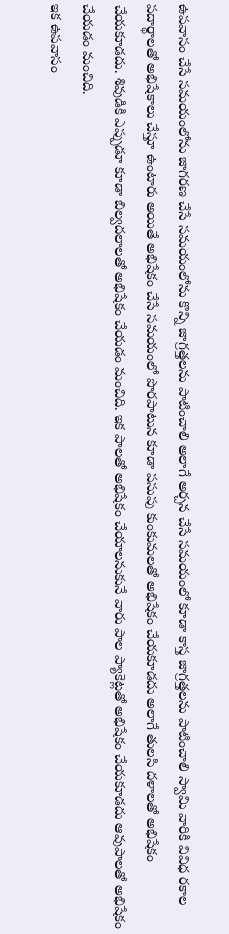ఉపవాసం చేసే సమయంలోను జాగరణ చేసే సమయంలోను కొన్ని జాగ్రత్తలను పాటించాలి అలాగే అర్చన చేసే సమయంలో కూడా కాస్త జాగ్రత్తలను పాటించాలి స్వామి వారికి వివిధ రకాల పదార్థాలతో అభిషేకాలు చేస్తూ ఉంటారు అయితే అభిషేకం చేసే సమయంలో పొరపాటున కూడా పసుపు కుంకుమలతో అభిషేకం చేయకూడదు అలాగే తులసి దళాలతో అభిషేకం చేయకూడదు. శివుడికి ఎప్పుడూ కూడా బిల్వదలాలతో అభిషేకం చేయడం మంచిది. ఇక పాలతో అభిషేకం చేయాలనుకునే వారు పాల ప్యాకెట్లతో అభిషేకం చేయకూడదు ఆవుపాలతో అభిషేకం చేయడం మంచిది.
ఇక ఉపవాసం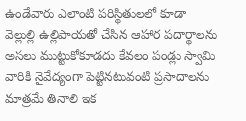ఉండేవారు ఎలాంటి పరిస్థితులలో కూడా వెల్లుల్లి ఉల్లిపాయతో చేసిన ఆహార పదార్థాలను అసలు ముట్టుకోకూడదు కేవలం పండ్లు స్వామి వారికి నైవేద్యంగా పెట్టినటువంటి ప్రసాదాలను మాత్రమే తినాలి ఇక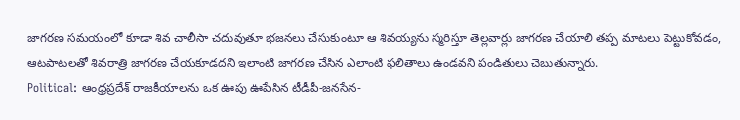జాగరణ సమయంలో కూడా శివ చాలీసా చదువుతూ భజనలు చేసుకుంటూ ఆ శివయ్యను స్మరిస్తూ తెల్లవార్లు జాగరణ చేయాలి తప్ప మాటలు పెట్టుకోవడం, ఆటపాటలతో శివరాత్రి జాగరణ చేయకూడదని ఇలాంటి జాగరణ చేసిన ఎలాంటి ఫలితాలు ఉండవని పండితులు చెబుతున్నారు.
Political: ఆంధ్రప్రదేశ్ రాజకీయాలను ఒక ఊపు ఊపేసిన టీడీపీ-జనసేన-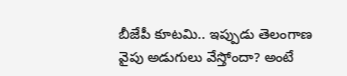బీజేపీ కూటమి.. ఇప్పుడు తెలంగాణ వైపు అడుగులు వేస్తోందా? అంటే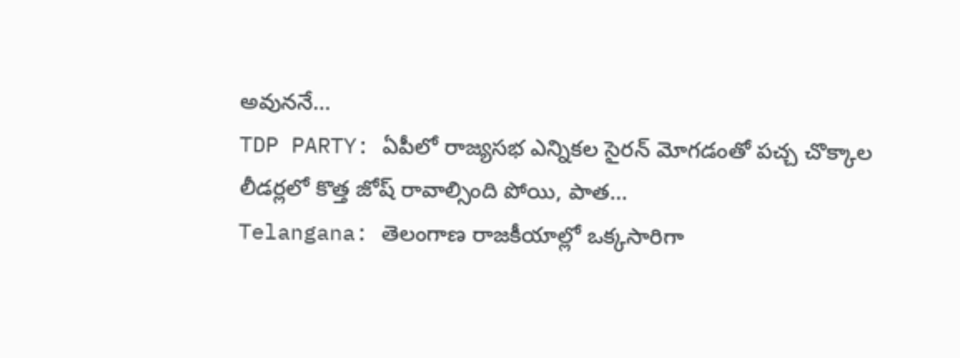అవుననే…
TDP PARTY: ఏపీలో రాజ్యసభ ఎన్నికల సైరన్ మోగడంతో పచ్చ చొక్కాల లీడర్లలో కొత్త జోష్ రావాల్సింది పోయి, పాత…
Telangana: తెలంగాణ రాజకీయాల్లో ఒక్కసారిగా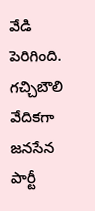వేడి పెరిగింది. గచ్చిబౌలి వేదికగా జనసేన పార్టీ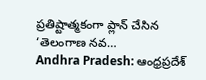ప్రతిష్టాత్మకంగా ప్లాన్ చేసిన ‘తెలంగాణ నవ…
Andhra Pradesh: ఆంధ్రప్రదేశ్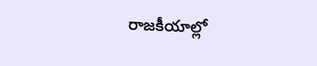రాజకీయాల్లో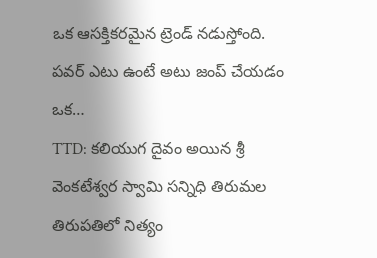ఒక ఆసక్తికరమైన ట్రెండ్ నడుస్తోంది. పవర్ ఎటు ఉంటే అటు జంప్ చేయడం ఒక…
TTD: కలియుగ దైవం అయిన శ్రీ వెంకటేశ్వర స్వామి సన్నిధి తిరుమల తిరుపతిలో నిత్యం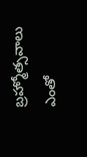బ్రహ్మోత్సవాలు ఎంతో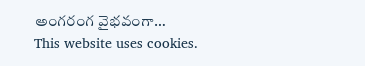అంగరంగ వైభవంగా…
This website uses cookies.